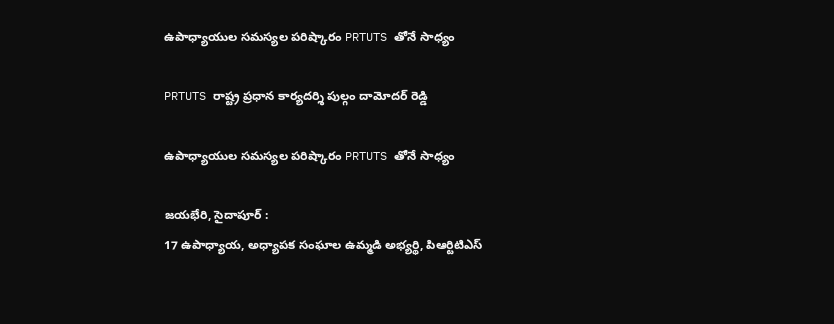ఉపాధ్యాయుల సమస్యల పరిష్కారం PRTUTS తోనే సాధ్యం

PRTUTS రాష్ట్ర ప్రధాన కార్యదర్శి పుల్గం దామోదర్ రెడ్డి

ఉపాధ్యాయుల సమస్యల పరిష్కారం PRTUTS తోనే సాధ్యం

జయభేరి, సైదాపూర్ :
17 ఉపాధ్యాయ, అధ్యాపక సంఘాల ఉమ్మడి అభ్యర్థి, పిఆర్టిటిఎస్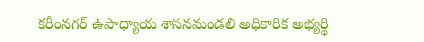కరీంనగర్ ఉపాధ్యాయ శాసనమండలి అధికారిక అభ్యర్థి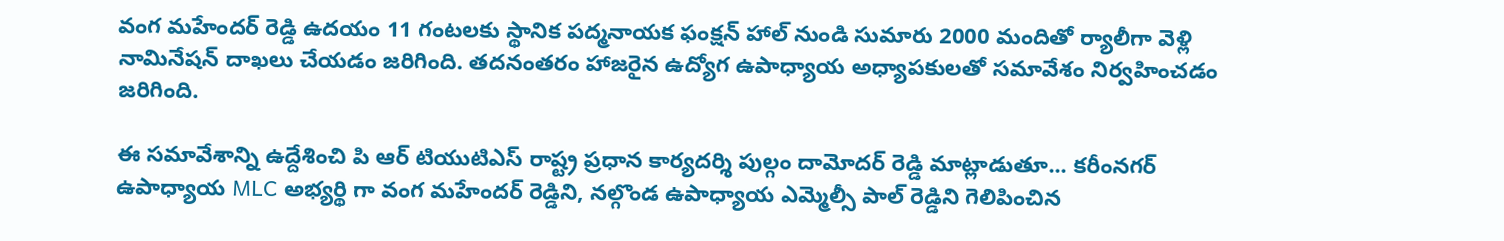వంగ మహేందర్ రెడ్డి ఉదయం 11 గంటలకు స్థానిక పద్మనాయక ఫంక్షన్ హాల్ నుండి సుమారు 2000 మందితో ర్యాలీగా వెళ్లి నామినేషన్ దాఖలు చేయడం జరిగింది. తదనంతరం హాజరైన ఉద్యోగ ఉపాధ్యాయ అధ్యాపకులతో సమావేశం నిర్వహించడం జరిగింది.

ఈ సమావేశాన్ని ఉద్దేశించి పి ఆర్ టియుటిఎస్ రాష్ట్ర ప్రధాన కార్యదర్శి పుల్గం దామోదర్ రెడ్డి మాట్లాడుతూ... కరీంనగర్ ఉపాధ్యాయ MLC అభ్యర్థి గా వంగ మహేందర్ రెడ్డిని, నల్గొండ ఉపాధ్యాయ ఎమ్మెల్సీ పాల్ రెడ్డిని గెలిపించిన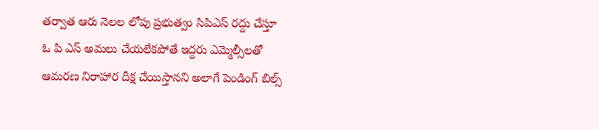తర్వాత ఆరు నెలల లోపు ప్రభుత్వం సిపిఎస్ రద్దు చేస్తూ ఓ పి ఎస్ అమలు చేయలేకపోతే ఇద్దరు ఎమ్మెల్సీలతో ఆమరణ నిరాహార దీక్ష చేయిస్తానని అలాగే పెండింగ్ బిల్స్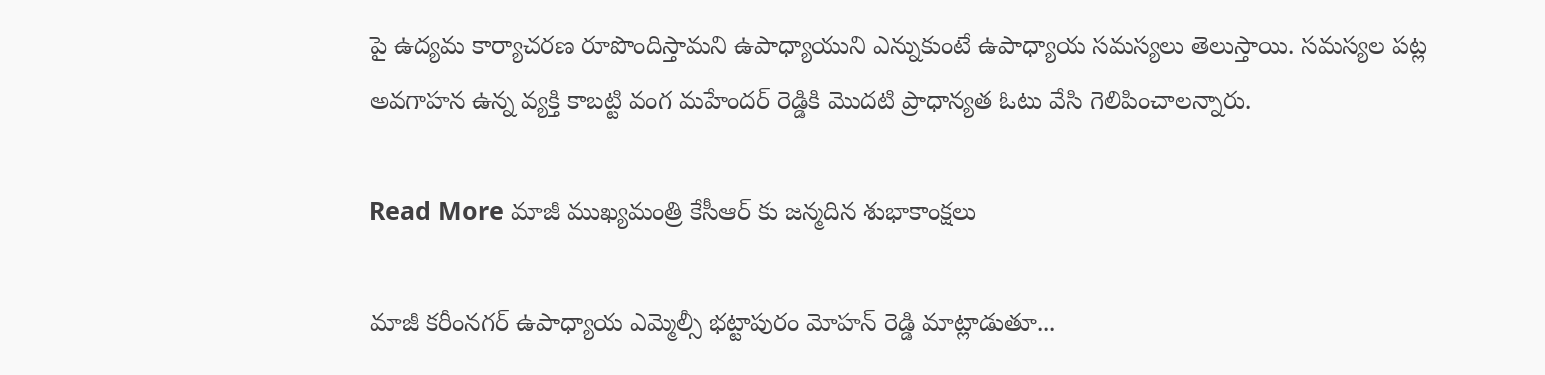పై ఉద్యమ కార్యాచరణ రూపొందిస్తామని ఉపాధ్యాయుని ఎన్నుకుంటే ఉపాధ్యాయ సమస్యలు తెలుస్తాయి. సమస్యల పట్ల అవగాహన ఉన్న వ్యక్తి కాబట్టి వంగ మహేందర్ రెడ్డికి మొదటి ప్రాధాన్యత ఓటు వేసి గెలిపించాలన్నారు.

Read More మాజీ ముఖ్యమంత్రి కేసీఆర్ కు జన్మదిన శుభాకాంక్షలు

మాజీ కరీంనగర్ ఉపాధ్యాయ ఎమ్మెల్సీ భట్టాపురం మోహన్ రెడ్డి మాట్లాడుతూ...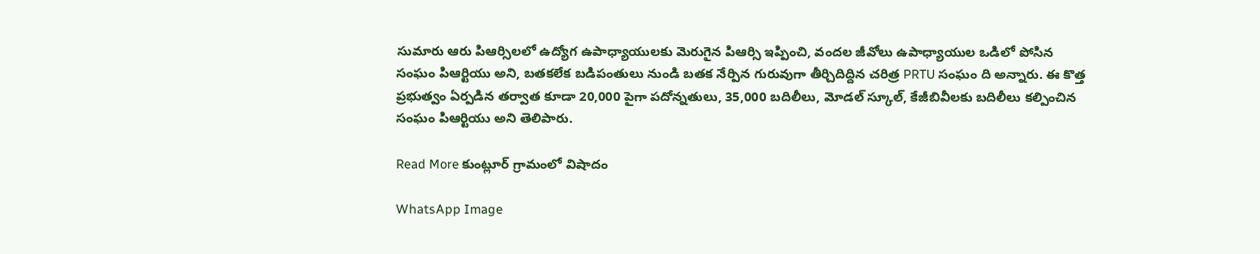సుమారు ఆరు పిఆర్సిలలో ఉద్యోగ ఉపాధ్యాయులకు మెరుగైన పిఆర్సి ఇప్పించి, వందల జీవోలు ఉపాధ్యాయుల ఒడిలో పోసిన సంఘం పిఆర్టియు అని, బతకలేక బడిపంతులు నుండి బతక నేర్పిన గురువుగా తీర్చిదిద్దిన చరిత్ర PRTU సంఘం ది అన్నారు. ఈ కొత్త ప్రభుత్వం ఏర్పడిన తర్వాత కూడా 20,000 పైగా పదోన్నతులు, 35,000 బదిలీలు, మోడల్ స్కూల్, కేజీబివీలకు బదిలీలు కల్పించిన సంఘం పిఆర్టియు అని తెలిపారు.

Read More కుంట్లూర్ గ్రామంలో విషాదం

WhatsApp Image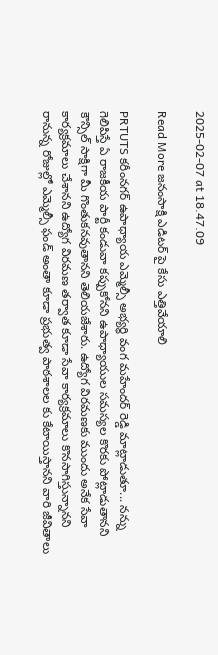2025-02-07 at 18.47.09

Read More జనంసాక్షి ఎడిటర్ పై కేసు ఎత్తివేయాలి

PRTUTS కరీంనగర్ ఉపాధ్యాయ ఎమ్మెల్సీ అభ్యర్థి వంగ మహేందర్ రెడ్డి మాట్లాడుతూ... నన్ను గెలిపిస్తే ఏ రాజకీయ పార్టీ కండువా కప్పుకోనని ఉపాధ్యాయుల సమస్యల కొరకు పోట్లాడుతానని కౌన్సిల్ సాక్షిగా మీ గొంతుకనవుతానని తెలియజేశారు. ఉద్యోగ విరమణకు ముందు అనేక సేవా కార్యక్రమాలు చేశానని ఉద్యోగ విరమణ తర్వాత కూడా సేవా కార్యక్రమాలు కొనసాగిస్తున్నానని రానున్న రోజుల్లో ఎమ్మెల్సీ ఫండ్ అంతా కూడా ప్రభుత్వ పాఠశాలల కు కేటాయిస్తానని వారి జీవితాలు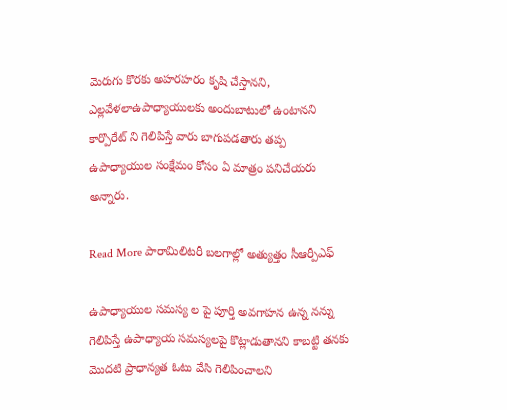మెరుగు కొరకు అహరహరం కృషి చేస్తానని, ఎల్లవేళలాఉపాధ్యాయులకు అందుబాటులో ఉంటానని కార్పొరేట్ ని గెలిపిస్తే వారు బాగుపడతారు తప్ప ఉపాధ్యాయుల సంక్షేమం కోసం ఏ మాత్రం పనిచేయరు అన్నారు.

Read More పారామిలిటరీ బలగాల్లో అత్యుత్తం సీఆర్పీఎఫ్

ఉపాధ్యాయుల సమస్య ల పై పూర్తి అవగాహన ఉన్న నన్ను గెలిపిస్తే ఉపాధ్యాయ సమస్యలపై కొట్లాడుతానని కాబట్టి తనకు మొదటి ప్రాధాన్యత ఓటు వేసి గెలిపించాలని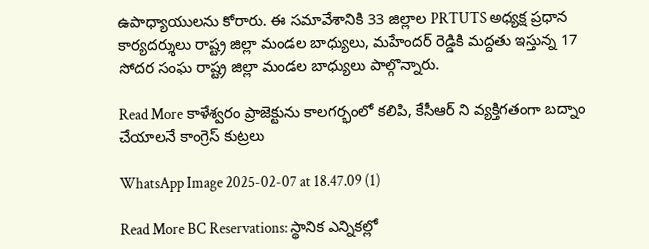ఉపాధ్యాయులను కోరారు. ఈ సమావేశానికి 33 జిల్లాల PRTUTS అధ్యక్ష ప్రధాన కార్యదర్శులు రాష్ట్ర జిల్లా మండల బాధ్యులు, మహేందర్ రెడ్డికి మద్దతు ఇస్తున్న 17 సోదర సంఘ రాష్ట్ర జిల్లా మండల బాధ్యులు పాల్గొన్నారు.

Read More కాళేశ్వరం ప్రాజెక్టును కాలగర్భంలో కలిపి, కేసీఆర్‌ ని వ్యక్తిగతంగా బద్నాం చేయాలనే కాంగ్రెస్ కుట్రలు

WhatsApp Image 2025-02-07 at 18.47.09 (1)

Read More BC Reservations: స్థానిక ఎన్నికల్లో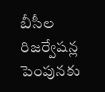బీసీల రిజర్వేషన్ల పెంపునకు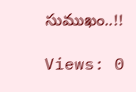సుముఖం..!!

Views: 0